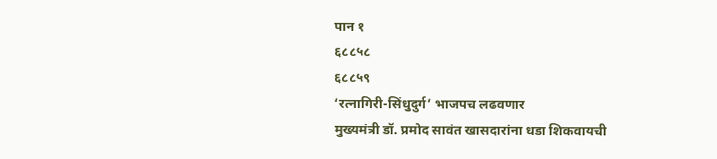पान १
६८८५८
६८८५९
‘रत्नागिरी-सिंधुदुर्ग’ भाजपच लढवणार
मुख्यमंत्री डॉ. प्रमोद सावंत खासदारांना धडा शिकवायची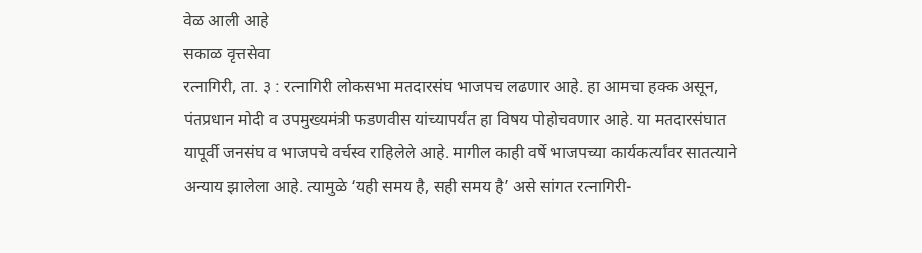वेळ आली आहे
सकाळ वृत्तसेवा
रत्नागिरी, ता. ३ : रत्नागिरी लोकसभा मतदारसंघ भाजपच लढणार आहे. हा आमचा हक्क असून, पंतप्रधान मोदी व उपमुख्यमंत्री फडणवीस यांच्यापर्यंत हा विषय पोहोचवणार आहे. या मतदारसंघात यापूर्वी जनसंघ व भाजपचे वर्चस्व राहिलेले आहे. मागील काही वर्षे भाजपच्या कार्यकर्त्यांवर सातत्याने अन्याय झालेला आहे. त्यामुळे ‘यही समय है, सही समय है’ असे सांगत रत्नागिरी-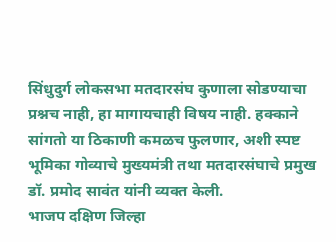सिंधुदुर्ग लोकसभा मतदारसंघ कुणाला सोडण्याचा प्रश्नच नाही, हा मागायचाही विषय नाही. हक्काने सांगतो या ठिकाणी कमळच फुलणार, अशी स्पष्ट भूमिका गोव्याचे मुख्यमंत्री तथा मतदारसंघाचे प्रमुख डॉ. प्रमोद सावंत यांनी व्यक्त केली.
भाजप दक्षिण जिल्हा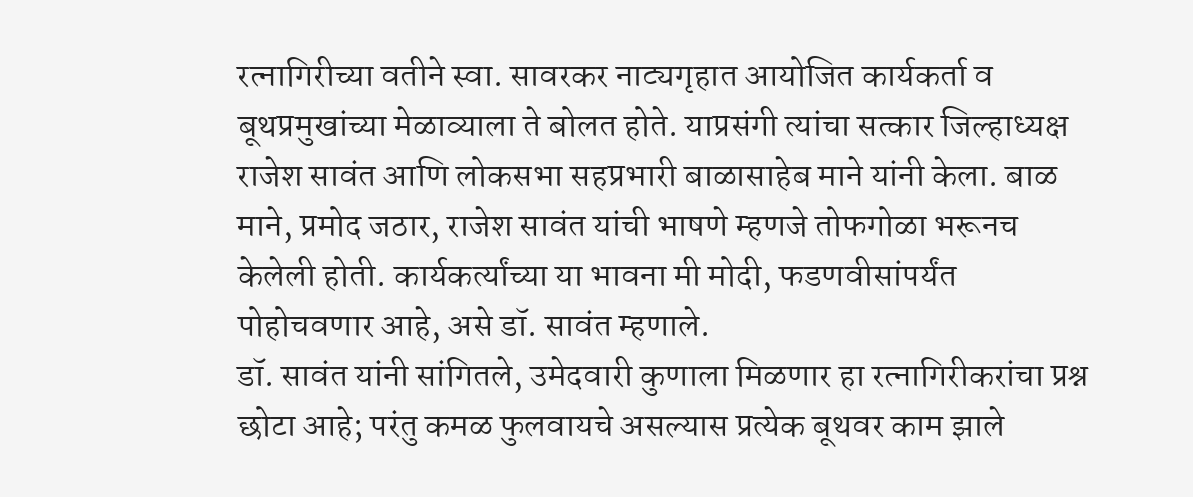रत्नागिरीच्या वतीने स्वा. सावरकर नाट्यगृहात आयोजित कार्यकर्ता व बूथप्रमुखांच्या मेळाव्याला ते बोलत होते. याप्रसंगी त्यांचा सत्कार जिल्हाध्यक्ष राजेश सावंत आणि लोकसभा सहप्रभारी बाळासाहेब माने यांनी केला. बाळ माने, प्रमोद जठार, राजेश सावंत यांची भाषणे म्हणजे तोफगोळा भरूनच केलेली होती. कार्यकर्त्यांच्या या भावना मी मोदी, फडणवीसांपर्यंत पोहोचवणार आहे, असे डॉ. सावंत म्हणाले.
डॉ. सावंत यांनी सांगितले, उमेदवारी कुणाला मिळणार हा रत्नागिरीकरांचा प्रश्न छोटा आहे; परंतु कमळ फुलवायचे असल्यास प्रत्येक बूथवर काम झाले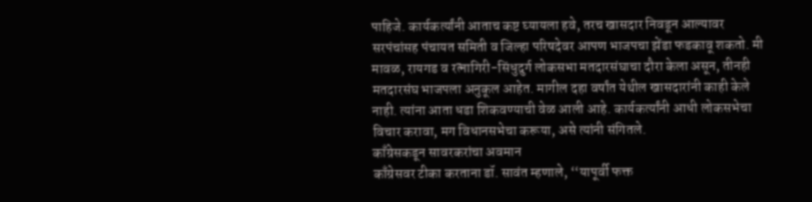पाहिजे. कार्यकर्त्यांनी आताच कष्ट घ्यायला हवे, तरच खासदार निवडून आल्यावर सरपंचांसह पंचायत समिती व जिल्हा परिषदेवर आपण भाजपचा झेंडा फडकावू शकतो. मी मावळ, रायगड व रत्नागिरी-सिंधुदुर्ग लोकसभा मतदारसंघाचा दौरा केला असून, तीनही मतदारसंघ भाजपला अनुकूल आहेत. मागील दहा वर्षांत येथील खासदारांनी काही केले नाही. त्यांना आता धडा शिकवण्याची वेळ आली आहे. कार्यकर्त्यांनी आधी लोकसभेचा विचार करावा, मग विधानसभेचा करूया, असे त्यांनी संगितले.
काँग्रेसकडून सावरकरांचा अवमान
काँग्रेसवर टीका करताना डॉ. सावंत म्हणाले, ‘‘यापूर्वी फक्त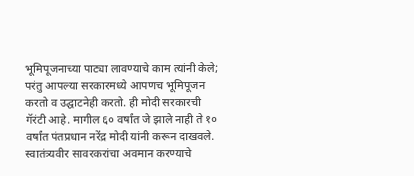भूमिपूजनाच्या पाट्या लावण्याचे काम त्यांनी केले; परंतु आपल्या सरकारमध्ये आपणच भूमिपूजन करतो व उद्घाटनेही करतो. ही मोदी सरकारची गॅरंटी आहे. मागील ६० वर्षांत जे झाले नाही ते १० वर्षांत पंतप्रधान नरेंद्र मोदी यांनी करून दाखवले. स्वातंत्र्यवीर सावरकरांचा अवमान करण्याचे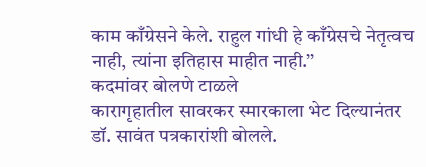काम काँग्रेसने केले. राहुल गांधी हे काँग्रेसचे नेतृत्वच नाही, त्यांना इतिहास माहीत नाही.’’
कदमांवर बोलणे टाळले
कारागृहातील सावरकर स्मारकाला भेट दिल्यानंतर डॉ. सावंत पत्रकारांशी बोलले.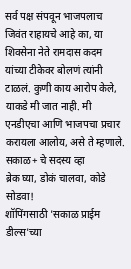सर्व पक्ष संपवून भाजपलाच जिवंत राहायचे आहे का, या शिवसेना नेते रामदास कदम यांच्या टीकेवर बोलणं त्यांनी टाळलं. कुणी काय आरोप केले, याकडे मी जात नाही. मी एनडीएचा आणि भाजपचा प्रचार करायला आलोय, असे ते म्हणाले.
सकाळ+ चे सदस्य व्हा
ब्रेक घ्या, डोकं चालवा, कोडे सोडवा!
शॉपिंगसाठी 'सकाळ प्राईम डील्स'च्या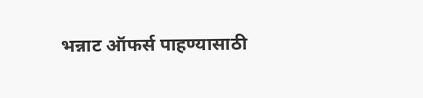भन्नाट ऑफर्स पाहण्यासाठी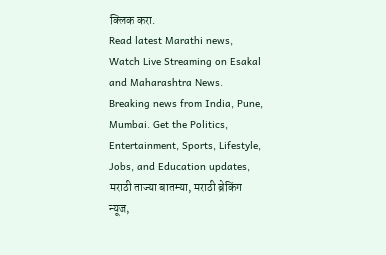क्लिक करा.
Read latest Marathi news, Watch Live Streaming on Esakal and Maharashtra News. Breaking news from India, Pune, Mumbai. Get the Politics, Entertainment, Sports, Lifestyle, Jobs, and Education updates, मराठी ताज्या बातम्या, मराठी ब्रेकिंग न्यूज,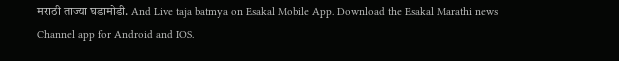मराठी ताज्या घडामोडी. And Live taja batmya on Esakal Mobile App. Download the Esakal Marathi news Channel app for Android and IOS.